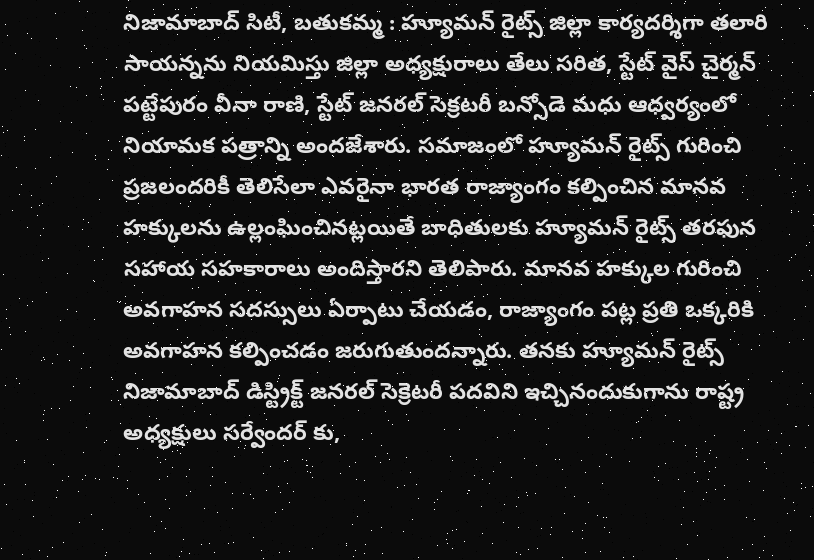నిజామాబాద్ సిటీ, బతుకమ్మ : హ్యూమన్ రైట్స్ జిల్లా కార్యదర్శిగా తలారి సాయన్నను నియమిస్తు జిల్లా అధ్యక్షురాలు తేలు సరిత, స్టేట్ వైస్ చైర్మన్ పట్టేపురం వీనా రాణి, స్టేట్ జనరల్ సెక్రటరీ బన్సోడె మధు ఆధ్వర్యంలో నియామక పత్రాన్ని అందజేశారు. సమాజంలో హ్యూమన్ రైట్స్ గురించి ప్రజలందరికీ తెలిసేలా ఎవరైనా భారత రాజ్యాంగం కల్పించిన మానవ హక్కులను ఉల్లంఘించినట్లయితే బాధితులకు హ్యూమన్ రైట్స్ తరఫున సహాయ సహకారాలు అందిస్తారని తెలిపారు. మానవ హక్కుల గురించి అవగాహన సదస్సులు ఏర్పాటు చేయడం, రాజ్యాంగం పట్ల ప్రతి ఒక్కరికి అవగాహన కల్పించడం జరుగుతుందన్నారు. తనకు హ్యూమన్ రైట్స్ నిజామాబాద్ డిస్ట్రిక్ట్ జనరల్ సెక్రెటరీ పదవిని ఇచ్చినందుకుగాను రాష్ట్ర అధ్యక్షులు సర్వేందర్ కు,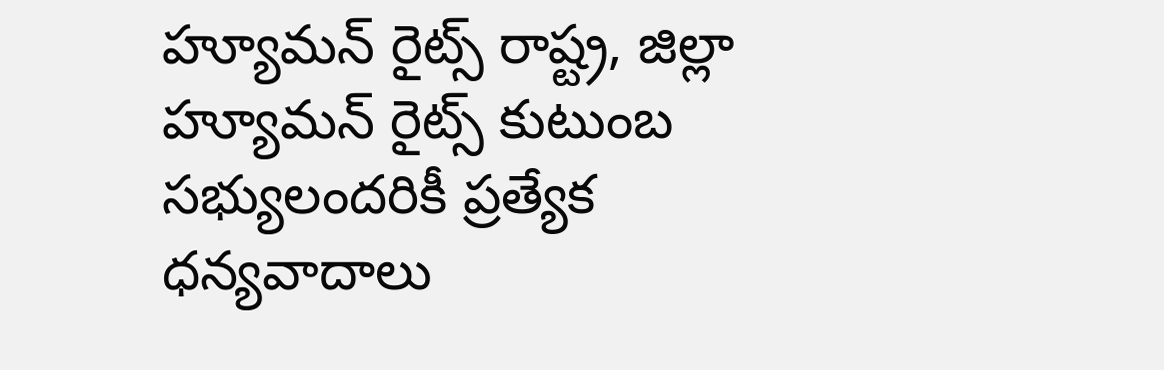హ్యూమన్ రైట్స్ రాష్ట్ర, జిల్లా హ్యూమన్ రైట్స్ కుటుంబ సభ్యులందరికీ ప్రత్యేక ధన్యవాదాలు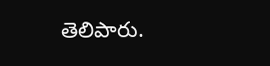తెలిపారు.